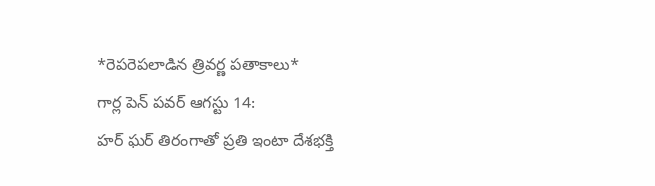*రెపరెపలాడిన త్రివర్ణ పతాకాలు*
గార్ల పెన్ పవర్ ఆగస్టు 14:
హర్ ఘర్ తిరంగాతో ప్రతి ఇంటా దేశభక్తి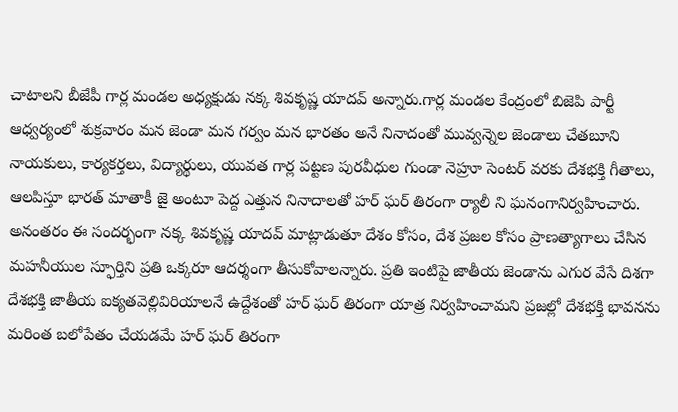చాటాలని బీజేపీ గార్ల మండల అధ్యక్షుడు నక్క శివకృష్ణ యాదవ్ అన్నారు.గార్ల మండల కేంద్రంలో బిజెపి పార్టీ ఆధ్వర్యంలో శుక్రవారం మన జెండా మన గర్వం మన భారతం అనే నినాదంతో మువ్వన్నెల జెండాలు చేతబూని నాయకులు, కార్యకర్తలు, విద్యార్థులు, యువత గార్ల పట్టణ పురవీధుల గుండా నెహ్రూ సెంటర్ వరకు దేశభక్తి గీతాలు, ఆలపిస్తూ భారత్ మాతాకీ జై అంటూ పెద్ద ఎత్తున నినాదాలతో హర్ ఘర్ తిరంగా ర్యాలీ ని ఘనంగానిర్వహించారు. అనంతరం ఈ సందర్భంగా నక్క శివకృష్ణ యాదవ్ మాట్లాడుతూ దేశం కోసం, దేశ ప్రజల కోసం ప్రాణత్యాగాలు చేసిన మహనీయుల స్ఫూర్తిని ప్రతి ఒక్కరూ ఆదర్శంగా తీసుకోవాలన్నారు. ప్రతి ఇంటిపై జాతీయ జెండాను ఎగుర వేసే దిశగా దేశభక్తి జాతీయ ఐక్యతవెల్లివిరియాలనే ఉద్దేశంతో హర్ ఘర్ తిరంగా యాత్ర నిర్వహించామని ప్రజల్లో దేశభక్తి భావనను మరింత బలోపేతం చేయడమే హర్ ఘర్ తిరంగా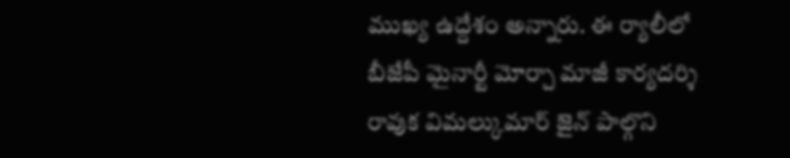ముఖ్య ఉద్దేశం అన్నారు. ఈ ర్యాలీలో బీజేపీ మైనార్టీ మోర్చా మాజీ కార్యదర్శి రావుక విమల్కుమార్ జైన్ పాల్గొని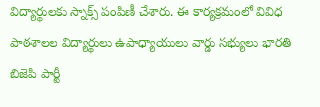విద్యార్థులకు స్నాక్స్ పంపిణీ చేశారు. ఈ కార్యక్రమంలో వివిధ పాఠశాలల విద్యార్థులు ఉపాధ్యాయులు వార్డు సభ్యులు భారతి బిజెపి పార్టీ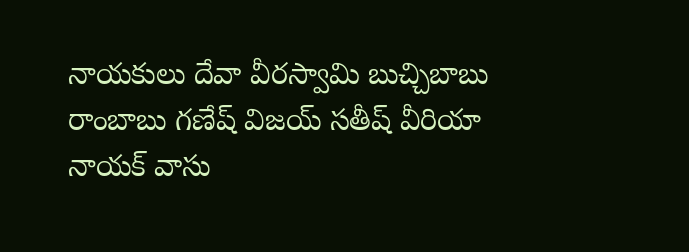నాయకులు దేవా వీరస్వామి బుచ్చిబాబు రాంబాబు గణేష్ విజయ్ సతీష్ వీరియా నాయక్ వాసు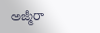అజ్మీరా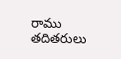రాము తదితరులు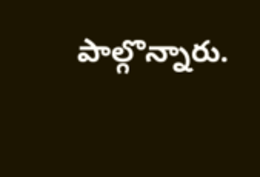పాల్గొన్నారు.